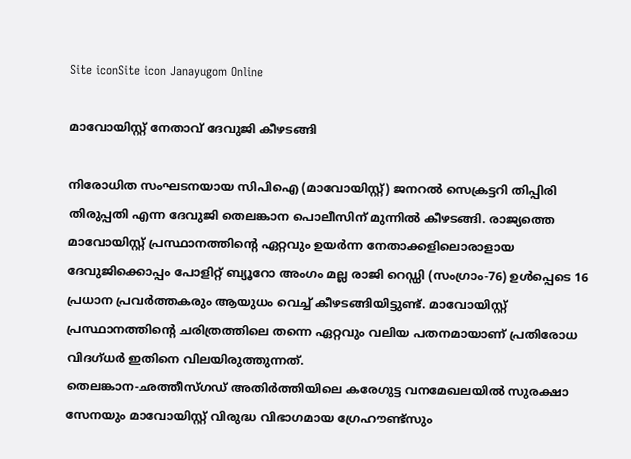Site iconSite icon Janayugom Online

മാവോയിസ്റ്റ് നേതാവ് ദേവുജി കീഴടങ്ങി

നിരോധിത സംഘടനയായ സി‌പി‌ഐ (മാവോയിസ്റ്റ്) ജനറൽ സെക്രട്ടറി തിപ്പിരി തിരുപ്പതി എന്ന ദേവുജി തെലങ്കാന പൊലീസിന് മുന്നിൽ കീഴടങ്ങി. രാജ്യത്തെ മാവോയിസ്റ്റ് പ്രസ്ഥാനത്തിന്റെ ഏറ്റവും ഉയർന്ന നേതാക്കളിലൊരാളായ ദേവുജിക്കൊപ്പം പോളിറ്റ് ബ്യൂറോ അംഗം മല്ല രാജി റെഡ്ഡി (സംഗ്രാം-76) ഉൾപ്പെടെ 16 പ്രധാന പ്രവർത്തകരും ആയുധം വെച്ച് കീഴടങ്ങിയിട്ടുണ്ട്. മാവോയിസ്റ്റ് പ്രസ്ഥാനത്തിന്റെ ചരിത്രത്തിലെ തന്നെ ഏറ്റവും വലിയ പതനമായാണ് പ്രതിരോധ വിദഗ്ധർ ഇതിനെ വിലയിരുത്തുന്നത്.
തെലങ്കാന‑ഛത്തീസ്ഗഡ് അതിർത്തിയിലെ കരേഗുട്ട വനമേഖലയിൽ സുരക്ഷാ സേനയും മാവോയിസ്റ്റ് വിരുദ്ധ വിഭാഗമായ ഗ്രേഹൗണ്ട്സും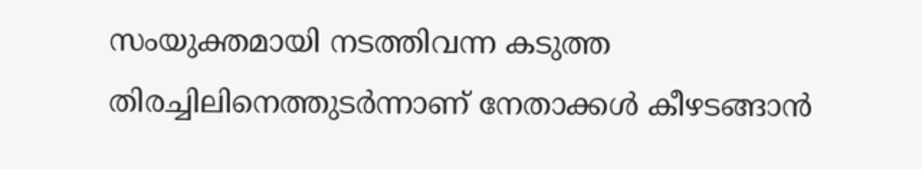സംയുക്തമായി നടത്തിവന്ന കടുത്ത തിരച്ചിലിനെത്തുടർന്നാണ് നേതാക്കൾ കീഴടങ്ങാൻ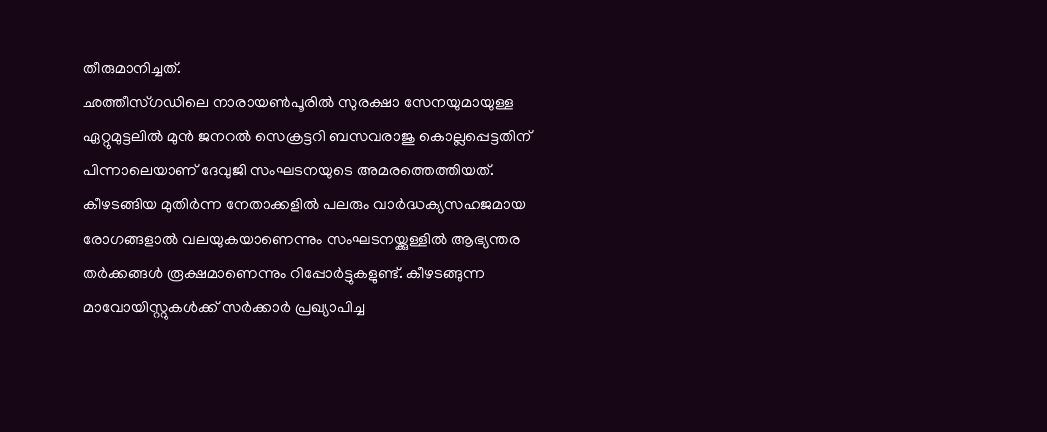തീരുമാനിച്ചത്.
ഛത്തീസ്ഗഡിലെ നാരായൺപൂരിൽ സുരക്ഷാ സേനയുമായുള്ള ഏറ്റുമുട്ടലിൽ മുൻ ജനറൽ സെക്രട്ടറി ബസവരാജു കൊല്ലപ്പെട്ടതിന് പിന്നാലെയാണ് ദേവുജി സംഘടനയുടെ അമരത്തെത്തിയത്. കീഴടങ്ങിയ മുതിർന്ന നേതാക്കളിൽ പലരും വാർദ്ധക്യസഹജമായ രോഗങ്ങളാൽ വലയുകയാണെന്നും സംഘടനയ്ക്കുള്ളിൽ ആഭ്യന്തര തർക്കങ്ങൾ രൂക്ഷമാണെന്നും റിപ്പോർട്ടുകളുണ്ട്. കീഴടങ്ങുന്ന മാവോയിസ്റ്റുകൾക്ക് സർക്കാർ പ്രഖ്യാപിച്ച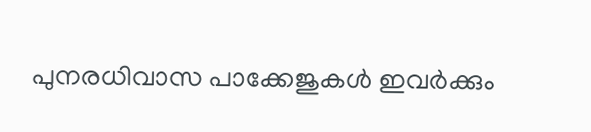പുനരധിവാസ പാക്കേജുകൾ ഇവർക്കും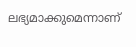ലഭ്യമാക്കുമെന്നാണ്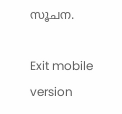സൂചന.

Exit mobile version